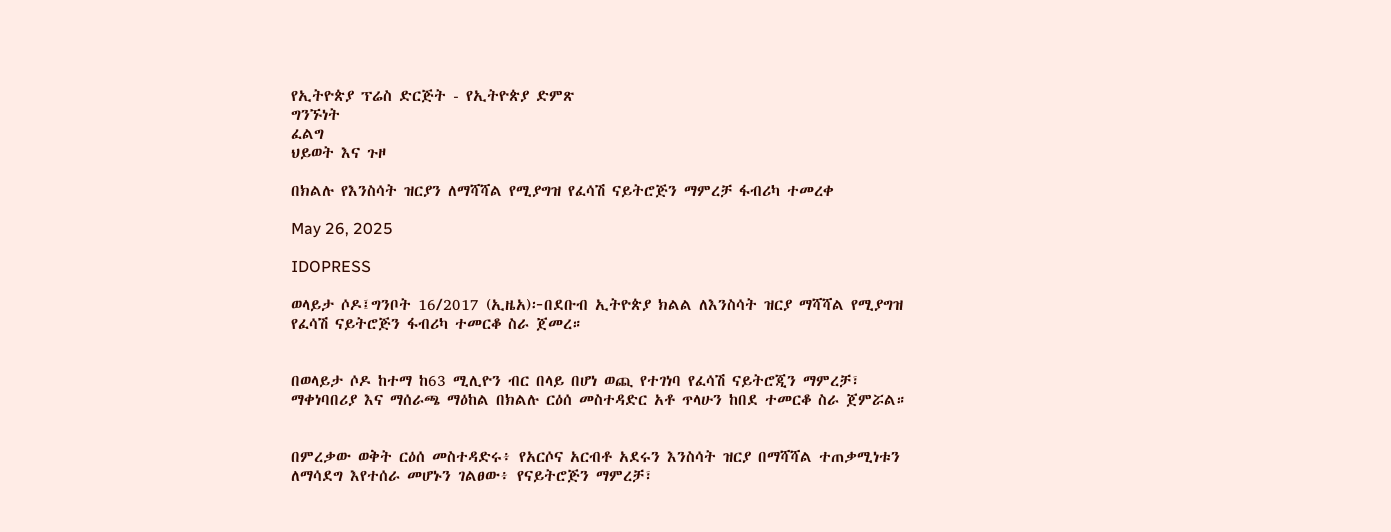የኢትዮጵያ ፕሬስ ድርጅት - የኢትዮጵያ ድምጽ
ግንኙነት
ፈልግ
ህይወት እና ጉዞ

በክልሉ የእንስሳት ዝርያን ለማሻሻል የሚያግዝ የፈሳሽ ናይትሮጅን ማምረቻ ፋብሪካ ተመረቀ

May 26, 2025

IDOPRESS

ወላይታ ሶዶ፤ግንቦት 16/2017 (ኢዜአ)፦በደቡብ ኢትዮጵያ ክልል ለእንስሳት ዝርያ ማሻሻል የሚያግዝ የፈሳሽ ናይትሮጅን ፋብሪካ ተመርቆ ስራ ጀመረ።


በወላይታ ሶዶ ከተማ ከ63 ሚሊዮን ብር በላይ በሆነ ወጪ የተገነባ የፈሳሽ ናይትሮጂን ማምረቻ፣ ማቀነባበሪያ እና ማሰራጫ ማዕከል በክልሉ ርዕሰ መስተዳድር አቶ ጥላሁን ከበደ ተመርቆ ስራ ጀምሯል።


በምረቃው ወቅት ርዕሰ መስተዳድሩ፥ የአርሶና አርብቶ አደሩን እንስሳት ዝርያ በማሻሻል ተጠቃሚነቱን ለማሳደግ እየተሰራ መሆኑን ገልፀው፥ የናይትሮጅን ማምረቻ፣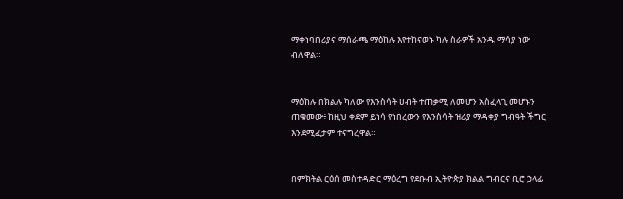ማቀነባበሪያና ማሰራጫ ማዕከሉ እየተከናወኑ ካሉ ስራዎች አንዱ ማሳያ ነው ብለዋል።


ማዕከሉ በክልሉ ካለው የእንስሳት ሀብት ተጠቃሚ ለመሆን አስፈላጊ መሆኑን ጠቁመው፥ ከዚህ ቀደም ይነሳ የነበረውን የእንስሳት ዝሪያ ማዳቀያ ግብዓት ችግር እንደሚፈታም ተናግረዋል።


በምክትል ርዕሰ መስተዳድር ማዕረግ የደቡብ ኢትዮጵያ ክልል ግብርና ቢሮ ኃላፊ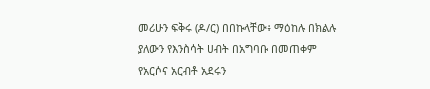መሪሁን ፍቅሩ (ዶ/ር) በበኩላቸው፥ ማዕከሉ በክልሉ ያለውን የእንስሳት ሀብት በአግባቡ በመጠቀም የአርሶና አርብቶ አደሩን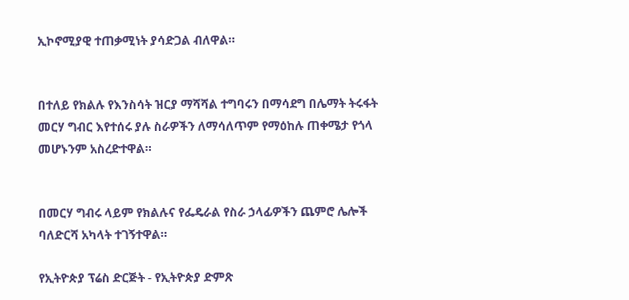ኢኮኖሚያዊ ተጠቃሚነት ያሳድጋል ብለዋል።


በተለይ የክልሉ የእንስሳት ዝርያ ማሻሻል ተግባሩን በማሳደግ በሌማት ትሩፋት መርሃ ግብር እየተሰሩ ያሉ ስራዎችን ለማሳለጥም የማዕከሉ ጠቀሜታ የጎላ መሆኑንም አስረድተዋል።


በመርሃ ግብሩ ላይም የክልሉና የፌዴራል የስራ ኃላፊዎችን ጨምሮ ሌሎች ባለድርሻ አካላት ተገኝተዋል።

የኢትዮጵያ ፕሬስ ድርጅት - የኢትዮጵያ ድምጽ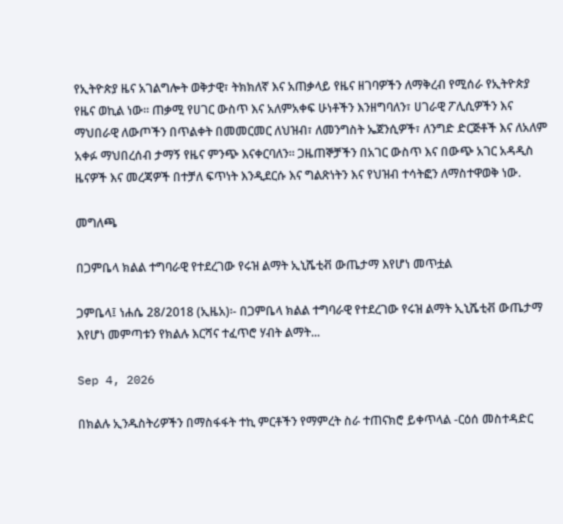የኢትዮጵያ ዜና አገልግሎት ወቅታዊ፣ ትክክለኛ እና አጠቃላይ የዜና ዘገባዎችን ለማቅረብ የሚሰራ የኢትዮጵያ የዜና ወኪል ነው። ጠቃሚ የሀገር ውስጥ እና አለምአቀፍ ሁነቶችን እንዘግባለን፣ ሀገራዊ ፖሊሲዎችን እና ማህበራዊ ለውጦችን በጥልቀት በመመርመር ለህዝብ፣ ለመንግስት ኤጀንሲዎች፣ ለንግድ ድርጅቶች እና ለአለም አቀፉ ማህበረሰብ ታማኝ የዜና ምንጭ እናቀርባለን። ጋዜጠኞቻችን በአገር ውስጥ እና በውጭ አገር አዳዲስ ዜናዎች እና መረጃዎች በተቻለ ፍጥነት እንዲደርሱ እና ግልጽነትን እና የህዝብ ተሳትፎን ለማስተዋወቅ ነው.

መግለጫ

በጋምቤላ ክልል ተግባራዊ የተደረገው የሩዝ ልማት ኢኒሼቲቭ ውጤታማ እየሆነ መጥቷል

ጋምቤላ፤ ነሐሴ 28/2018 (ኢዜአ)፡- በጋምቤላ ክልል ተግባራዊ የተደረገው የሩዝ ልማት ኢኒሼቲቭ ውጤታማ እየሆነ መምጣቱን የክልሉ እርሻና ተፈጥሮ ሃብት ልማት...

Sep 4, 2026

በክልሉ ኢንዱስትሪዎችን በማስፋፋት ተኪ ምርቶችን የማምረት ስራ ተጠናክሮ ይቀጥላል -ርዕሰ መስተዳድር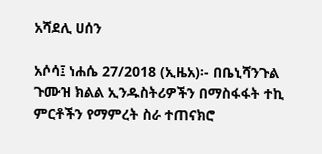አሻደሊ ሀሰን

አሶሳ፤ ነሐሴ 27/2018 (ኢዜአ)፡- በቤኒሻንጉል ጉሙዝ ክልል ኢንዱስትሪዎችን በማስፋፋት ተኪ ምርቶችን የማምረት ስራ ተጠናክሮ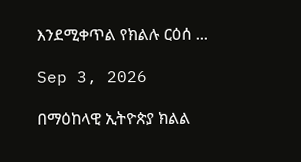እንደሚቀጥል የክልሉ ርዕሰ ...

Sep 3, 2026

በማዕከላዊ ኢትዮጵያ ክልል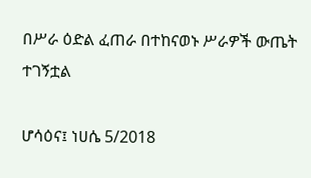በሥራ ዕድል ፈጠራ በተከናወኑ ሥራዎች ውጤት ተገኝቷል

ሆሳዕና፤ ነሀሴ 5/2018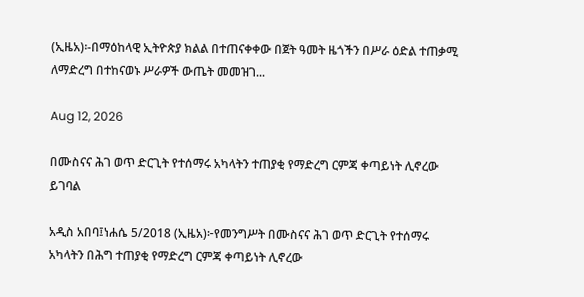(ኢዜአ)፡-በማዕከላዊ ኢትዮጵያ ክልል በተጠናቀቀው በጀት ዓመት ዜጎችን በሥራ ዕድል ተጠቃሚ ለማድረግ በተከናወኑ ሥራዎች ውጤት መመዝገ...

Aug 12, 2026

በሙስናና ሕገ ወጥ ድርጊት የተሰማሩ አካላትን ተጠያቂ የማድረግ ርምጃ ቀጣይነት ሊኖረው ይገባል

አዲስ አበባ፤ነሐሴ 5/2018 (ኢዜአ)፦የመንግሥት በሙስናና ሕገ ወጥ ድርጊት የተሰማሩ አካላትን በሕግ ተጠያቂ የማድረግ ርምጃ ቀጣይነት ሊኖረው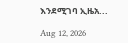እንደሚገባ ኢዜአ...

Aug 12, 2026